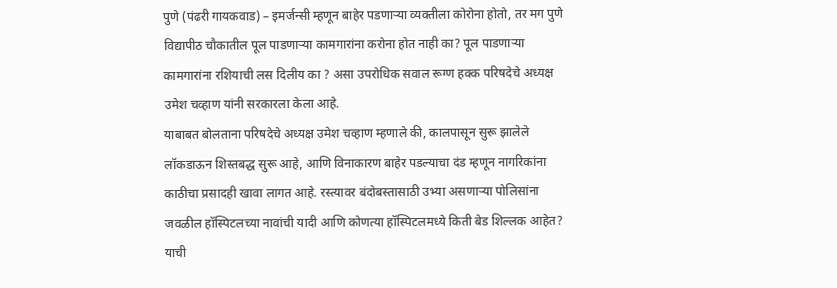पुणे (पंढरी गायकवाड) – इमर्जन्सी म्हणून बाहेर पडणाऱ्या व्यक्तीला कोरोना होतो, तर मग पुणे विद्यापीठ चौकातील पूल पाडणाऱ्या कामगारांना करोना होत नाही का? पूल पाडणाऱ्या कामगारांना रशियाची लस दिलीय का ? असा उपरोधिक सवाल रूग्ण हक्क परिषदेचे अध्यक्ष उमेश चव्हाण यांनी सरकारला केला आहे.
याबाबत बोलताना परिषदेचे अध्यक्ष उमेश चव्हाण म्हणाले की, कालपासून सुरू झालेले लॉकडाऊन शिस्तबद्ध सुरू आहे, आणि विनाकारण बाहेर पडल्याचा दंड म्हणून नागरिकांना काठीचा प्रसादही खावा लागत आहे. रस्त्यावर बंदोबस्तासाठी उभ्या असणाऱ्या पोलिसांना जवळील हॉस्पिटलच्या नावांची यादी आणि कोणत्या हॉस्पिटलमध्ये किती बेड शिल्लक आहेत? याची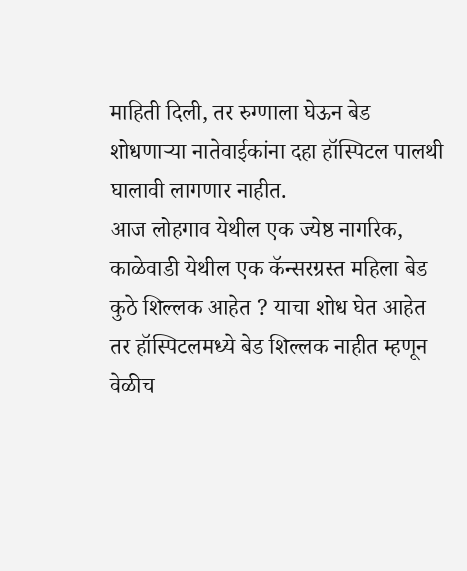माहिती दिली, तर रुग्णाला घेऊन बेड शोधणाऱ्या नातेवाईकांना दहा हॉस्पिटल पालथी घालावी लागणार नाहीत.
आज लोहगाव येथील एक ज्येष्ठ नागरिक, काळेवाडी येथील एक कॅन्सरग्रस्त महिला बेड कुठे शिल्लक आहेत ? याचा शोध घेत आहेत तर हॉस्पिटलमध्ये बेड शिल्लक नाहीत म्हणून वेळीच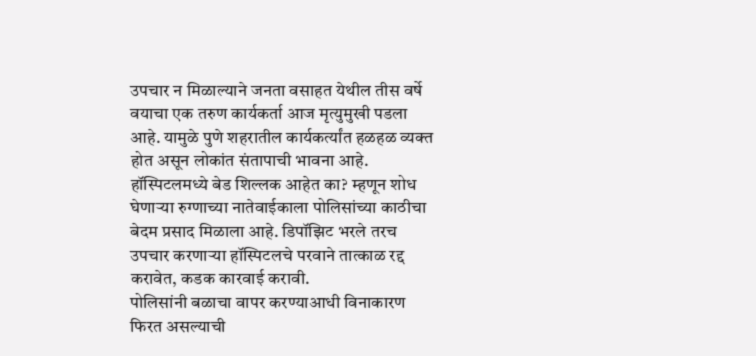उपचार न मिळाल्याने जनता वसाहत येथील तीस वर्षे वयाचा एक तरुण कार्यकर्ता आज मृत्युमुखी पडला आहे. यामुळे पुणे शहरातील कार्यकर्त्यांत हळहळ व्यक्त होत असून लोकांत संतापाची भावना आहे. हॉस्पिटलमध्ये बेड शिल्लक आहेत का? म्हणून शोध घेणाऱ्या रुग्णाच्या नातेवाईकाला पोलिसांच्या काठीचा बेदम प्रसाद मिळाला आहे. डिपॉझिट भरले तरच उपचार करणाऱ्या हॉस्पिटलचे परवाने तात्काळ रद्द करावेत, कडक कारवाई करावी.
पोलिसांनी बळाचा वापर करण्याआधी विनाकारण फिरत असल्याची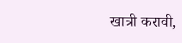खात्री करावी,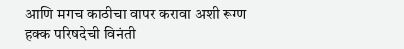आणि मगच काठीचा वापर करावा अशी रूग्ण हक्क परिषदेची विनंती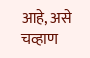आहे, असे चव्हाण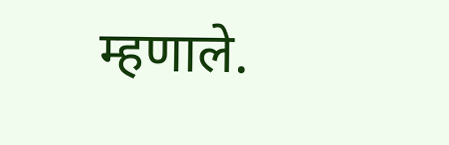म्हणाले.